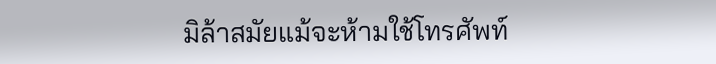มิล้าสมัยแม้จะห้ามใช้โทรศัพท์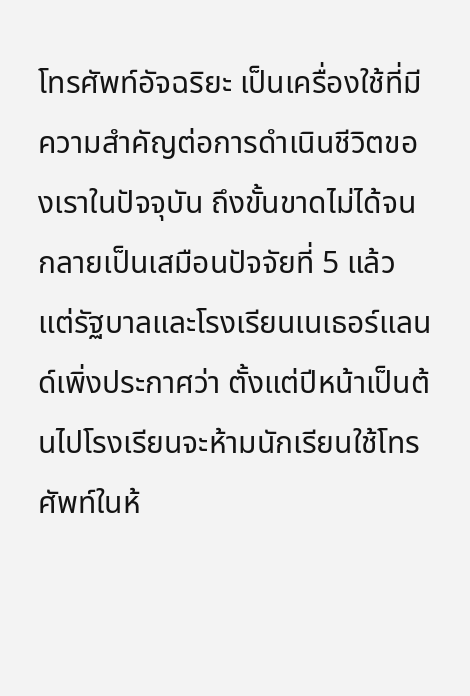โทรศัพท์อัจฉริยะ เป็นเครื่องใช้ที่มีความสำคัญต่อการดำเนินชีวิตของเราในปัจจุบัน ถึงขั้นขาดไม่ได้จนกลายเป็นเสมือนปัจจัยที่ 5 แล้ว   แต่รัฐบาลและโรงเรียนเนเธอร์แลนด์เพิ่งประกาศว่า ตั้งแต่ปีหน้าเป็นต้นไปโรงเรียนจะห้ามนักเรียนใช้โทรศัพท์ในห้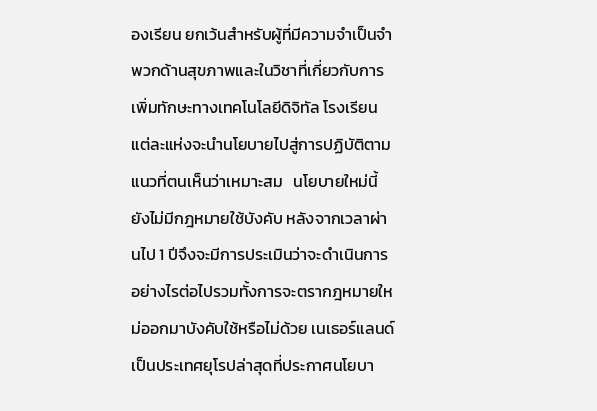องเรียน ยกเว้นสำหรับผู้ที่มีความจำเป็นจำพวกด้านสุขภาพและในวิชาที่เกี่ยวกับการเพิ่มทักษะทางเทคโนโลยีดิจิทัล โรงเรียนแต่ละแห่งจะนำนโยบายไปสู่การปฏิบัติตามแนวที่ตนเห็นว่าเหมาะสม   นโยบายใหม่นี้ยังไม่มีกฎหมายใช้บังคับ หลังจากเวลาผ่านไป 1 ปีจึงจะมีการประเมินว่าจะดำเนินการอย่างไรต่อไปรวมทั้งการจะตรากฎหมายใหม่ออกมาบังคับใช้หรือไม่ด้วย เนเธอร์แลนด์เป็นประเทศยุโรปล่าสุดที่ประกาศนโยบา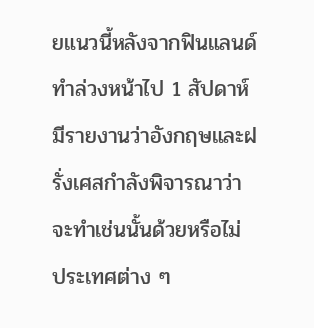ยแนวนี้หลังจากฟินแลนด์ทำล่วงหน้าไป 1 สัปดาห์ มีรายงานว่าอังกฤษและฝรั่งเศสกำลังพิจารณาว่าจะทำเช่นนั้นด้วยหรือไม่   ประเทศต่าง ๆ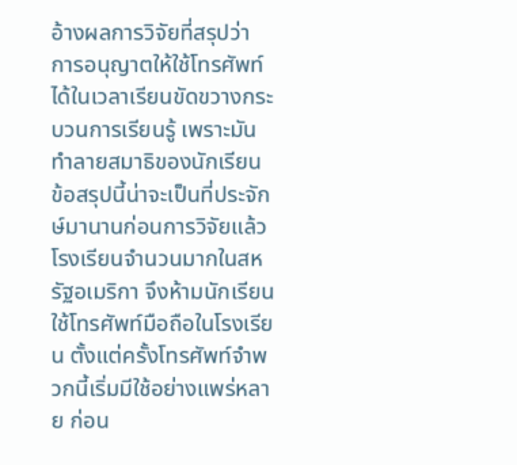อ้างผลการวิจัยที่สรุปว่า การอนุญาตให้ใช้โทรศัพท์ได้ในเวลาเรียนขัดขวางกระบวนการเรียนรู้ เพราะมันทำลายสมาธิของนักเรียน ข้อสรุปนี้น่าจะเป็นที่ประจักษ์มานานก่อนการวิจัยแล้ว   โรงเรียนจำนวนมากในสหรัฐอเมริกา จึงห้ามนักเรียนใช้โทรศัพท์มือถือในโรงเรียน ตั้งแต่ครั้งโทรศัพท์จำพวกนี้เริ่มมีใช้อย่างแพร่หลาย ก่อน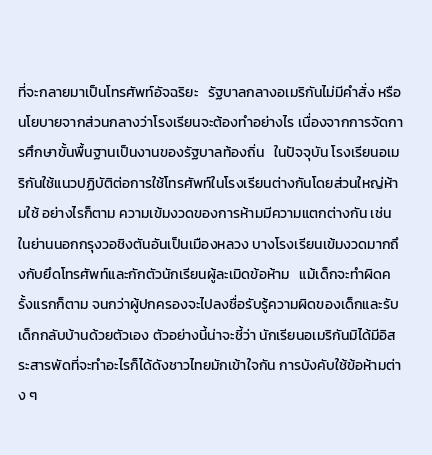ที่จะกลายมาเป็นโทรศัพท์อัจฉริยะ   รัฐบาลกลางอเมริกันไม่มีคำสั่ง หรือนโยบายจากส่วนกลางว่าโรงเรียนจะต้องทำอย่างไร เนื่องจากการจัดการศึกษาขั้นพื้นฐานเป็นงานของรัฐบาลท้องถิ่น   ในปัจจุบัน โรงเรียนอเมริกันใช้แนวปฏิบัติต่อการใช้โทรศัพท์ในโรงเรียนต่างกันโดยส่วนใหญ่ห้ามใช้ อย่างไรก็ตาม ความเข้มงวดของการห้ามมีความแตกต่างกัน เช่น ในย่านนอกกรุงวอชิงตันอันเป็นเมืองหลวง บางโรงเรียนเข้มงวดมากถึงกับยึดโทรศัพท์และกักตัวนักเรียนผู้ละเมิดข้อห้าม   แม้เด็กจะทำผิดครั้งแรกก็ตาม จนกว่าผู้ปกครองจะไปลงชื่อรับรู้ความผิดของเด็กและรับเด็กกลับบ้านด้วยตัวเอง ตัวอย่างนี้น่าจะชี้ว่า นักเรียนอเมริกันมิได้มีอิสระสารพัดที่จะทำอะไรก็ได้ดังชาวไทยมักเข้าใจกัน การบังคับใช้ข้อห้ามต่าง ๆ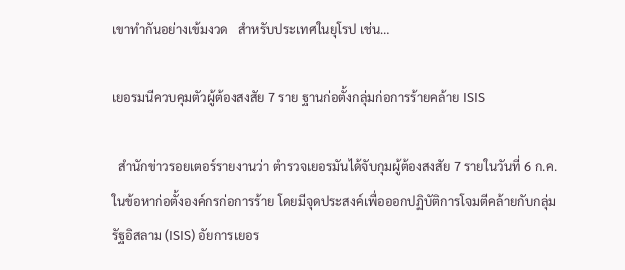เขาทำกันอย่างเข้มงวด   สำหรับประเทศในยุโรป เช่น…

เยอรมนีควบคุมตัวผู้ต้องสงสัย 7 ราย ฐานก่อตั้งกลุ่มก่อการร้ายคล้าย ISIS

  สำนักข่าวรอยเตอร์รายงานว่า ตำรวจเยอรมันได้จับกุมผู้ต้องสงสัย 7 รายในวันที่ 6 ก.ค. ในข้อหาก่อตั้งองค์กรก่อการร้าย โดยมีจุดประสงค์เพื่อออกปฏิบัติการโจมตีคล้ายกับกลุ่มรัฐอิสลาม (ISIS) อัยการเยอร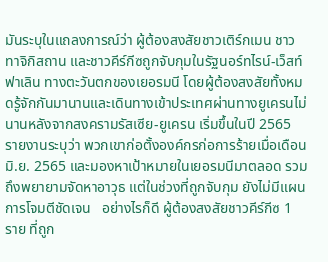มันระบุในแถลงการณ์ว่า ผู้ต้องสงสัยชาวเติร์กเมน ชาวทาจิกิสถาน และชาวคีร์กีซถูกจับกุมในรัฐนอร์ทไรน์-เว็สท์ฟาเลิน ทางตะวันตกของเยอรมนี โดยผู้ต้องสงสัยทั้งหมดรู้จักกันมานานและเดินทางเข้าประเทศผ่านทางยูเครนไม่นานหลังจากสงครามรัสเซีย-ยูเครน เริ่มขึ้นในปี 2565   รายงานระบุว่า พวกเขาก่อตั้งองค์กรก่อการร้ายเมื่อเดือน มิ.ย. 2565 และมองหาเป้าหมายในเยอรมนีมาตลอด รวมถึงพยายามจัดหาอาวุธ แต่ในช่วงที่ถูกจับกุม ยังไม่มีแผนการโจมตีชัดเจน   อย่างไรก็ดี ผู้ต้องสงสัยชาวคีร์กีซ 1 ราย ที่ถูก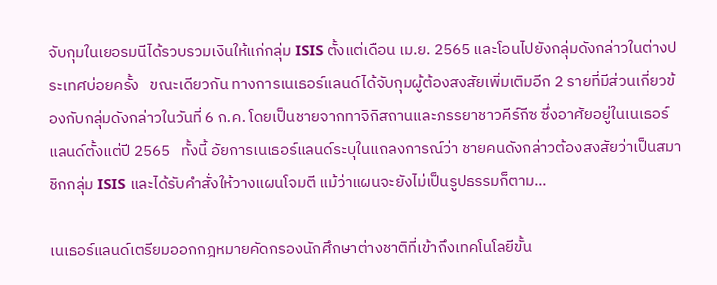จับกุมในเยอรมนีได้รวบรวมเงินให้แก่กลุ่ม ISIS ตั้งแต่เดือน เม.ย. 2565 และโอนไปยังกลุ่มดังกล่าวในต่างประเทศบ่อยครั้ง   ขณะเดียวกัน ทางการเนเธอร์แลนด์ได้จับกุมผู้ต้องสงสัยเพิ่มเติมอีก 2 รายที่มีส่วนเกี่ยวข้องกับกลุ่มดังกล่าวในวันที่ 6 ก.ค. โดยเป็นชายจากทาจิกิสถานและภรรยาชาวคีร์กีซ ซึ่งอาศัยอยู่ในเนเธอร์แลนด์ตั้งแต่ปี 2565   ทั้งนี้ อัยการเนเธอร์แลนด์ระบุในแถลงการณ์ว่า ชายคนดังกล่าวต้องสงสัยว่าเป็นสมาชิกกลุ่ม ISIS และได้รับคำสั่งให้วางแผนโจมตี แม้ว่าแผนจะยังไม่เป็นรูปธรรมก็ตาม…

เนเธอร์แลนด์เตรียมออกกฎหมายคัดกรองนักศึกษาต่างชาติที่เข้าถึงเทคโนโลยีขั้น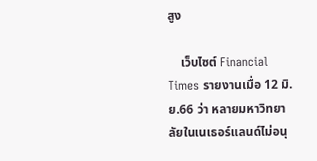สูง

    เว็บไซต์ Financial Times รายงานเมื่อ 12 มิ.ย.66 ว่า หลายมหาวิทยาลัยในเนเธอร์แลนด์ไม่อนุ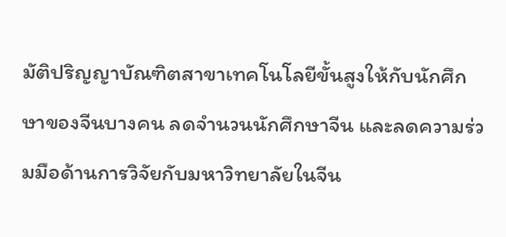มัติปริญญาบัณฑิตสาขาเทคโนโลยีขั้นสูงให้กับนักศึกษาของจีนบางคน ลดจำนวนนักศึกษาจีน และลดความร่วมมือด้านการวิจัยกับมหาวิทยาลัยในจีน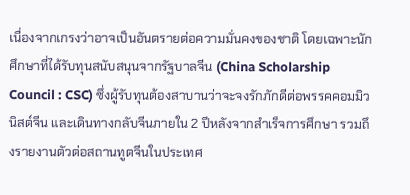เนื่องจากเกรงว่าอาจเป็นอันตรายต่อความมั่นคงของชาติ โดยเฉพาะนักศึกษาที่ได้รับทุนสนับสนุนจากรัฐบาลจีน (China Scholarship Council : CSC) ซึ่งผู้รับทุนต้องสาบานว่าจะจงรักภักดีต่อพรรคคอมมิวนิสต์จีน และเดินทางกลับจีนภายใน 2 ปีหลังจากสำเร็จการศึกษา รวมถึงรายงานตัวต่อสถานทูตจีนในประเทศ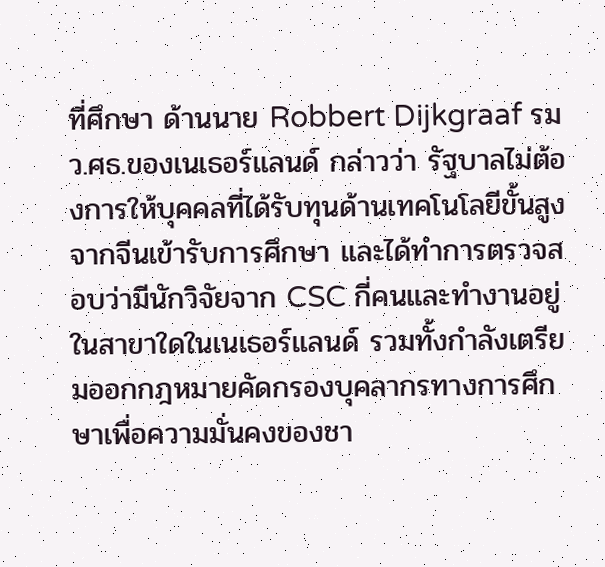ที่ศึกษา ด้านนาย Robbert Dijkgraaf รมว.ศธ.ของเนเธอร์แลนด์ กล่าวว่า รัฐบาลไม่ต้องการให้บุคคลที่ได้รับทุนด้านเทคโนโลยีขั้นสูงจากจีนเข้ารับการศึกษา และได้ทำการตรวจสอบว่ามีนักวิจัยจาก CSC กี่คนและทำงานอยู่ในสาขาใดในเนเธอร์แลนด์ รวมทั้งกำลังเตรียมออกกฎหมายคัดกรองบุคลากรทางการศึกษาเพื่อความมั่นคงของชา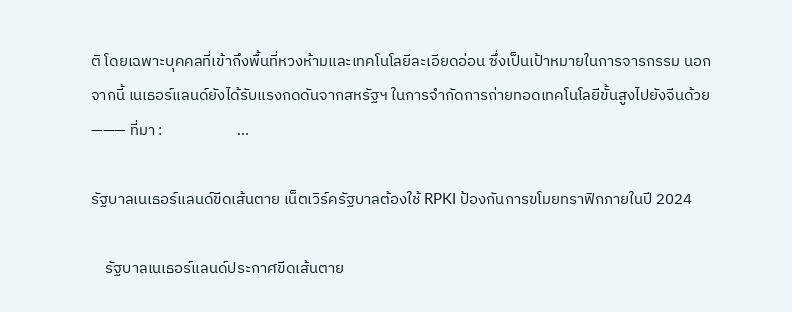ติ โดยเฉพาะบุคคลที่เข้าถึงพื้นที่หวงห้ามและเทคโนโลยีละเอียดอ่อน ซึ่งเป็นเป้าหมายในการจารกรรม นอกจากนี้ เนเธอร์แลนด์ยังได้รับแรงกดดันจากสหรัฐฯ ในการจำกัดการถ่ายทอดเทคโนโลยีขั้นสูงไปยังจีนด้วย       ——— ที่มา :                     …

รัฐบาลเนเธอร์แลนด์ขีดเส้นตาย เน็ตเวิร์ครัฐบาลต้องใช้ RPKI ป้องกันการขโมยทราฟิกภายในปี 2024

    รัฐบาลเนเธอร์แลนด์ประกาศขีดเส้นตาย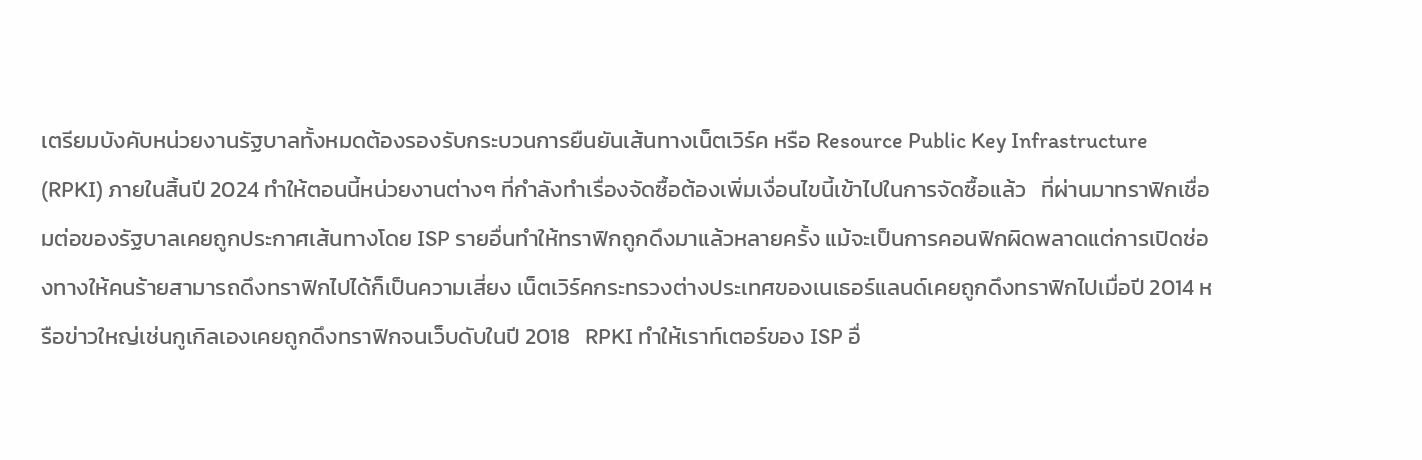เตรียมบังคับหน่วยงานรัฐบาลทั้งหมดต้องรองรับกระบวนการยืนยันเส้นทางเน็ตเวิร์ค หรือ Resource Public Key Infrastructure (RPKI) ภายในสิ้นปี 2024 ทำให้ตอนนี้หน่วยงานต่างๆ ที่กำลังทำเรื่องจัดซื้อต้องเพิ่มเงื่อนไขนี้เข้าไปในการจัดซื้อแล้ว   ที่ผ่านมาทราฟิกเชื่อมต่อของรัฐบาลเคยถูกประกาศเส้นทางโดย ISP รายอื่นทำให้ทราฟิกถูกดึงมาแล้วหลายครั้ง แม้จะเป็นการคอนฟิกผิดพลาดแต่การเปิดช่องทางให้คนร้ายสามารถดึงทราฟิกไปได้ก็เป็นความเสี่ยง เน็ตเวิร์คกระทรวงต่างประเทศของเนเธอร์แลนด์เคยถูกดึงทราฟิกไปเมื่อปี 2014 หรือข่าวใหญ่เช่นกูเกิลเองเคยถูกดึงทราฟิกจนเว็บดับในปี 2018   RPKI ทำให้เราท์เตอร์ของ ISP อื่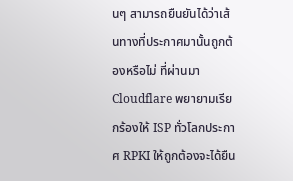นๆ สามารถยืนยันได้ว่าเส้นทางที่ประกาศมานั้นถูกต้องหรือไม่ ที่ผ่านมา Cloudflare พยายามเรียกร้องให้ ISP ทั่วโลกประกาศ RPKI ให้ถูกต้องจะได้ยืน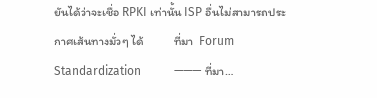ยันได้ว่าจะเชื่อ RPKI เท่านั้น ISP อื่นไม่สามารถประกาศเส้นทางมั่วๆ ได้           ที่มา  Forum Standardization           ——— ที่มา…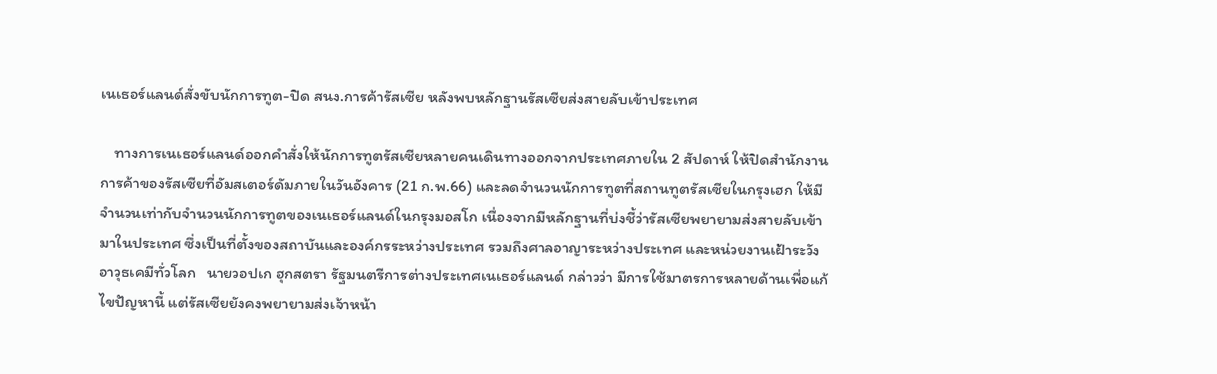เนเธอร์แลนด์สั่งขับนักการทูต-ปิด สนง.การค้ารัสเซีย หลังพบหลักฐานรัสเซียส่งสายลับเข้าประเทศ

    ทางการเนเธอร์แลนด์ออกคำสั่งให้นักการทูตรัสเซียหลายคนเดินทางออกจากประเทศภายใน 2 สัปดาห์ ให้ปิดสำนักงานการค้าของรัสเซียที่อัมสเตอร์ดัมภายในวันอังคาร (21 ก.พ.66) และลดจำนวนนักการทูตที่สถานทูตรัสเซียในกรุงเฮก ให้มีจำนวนเท่ากับจำนวนนักการทูตของเนเธอร์แลนด์ในกรุงมอสโก เนื่องจากมีหลักฐานที่บ่งชี้ว่ารัสเซียพยายามส่งสายลับเข้ามาในประเทศ ซึ่งเป็นที่ตั้งของสถาบันและองค์กรระหว่างประเทศ รวมถึงศาลอาญาระหว่างประเทศ และหน่วยงานเฝ้าระวังอาวุธเคมีทั่วโลก   นายวอปเก ฮุกสตรา รัฐมนตรีการต่างประเทศเนเธอร์แลนด์ กล่าวว่า มีการใช้มาตรการหลายด้านเพื่อแก้ไขปัญหานี้ แต่รัสเซียยังคงพยายามส่งเจ้าหน้า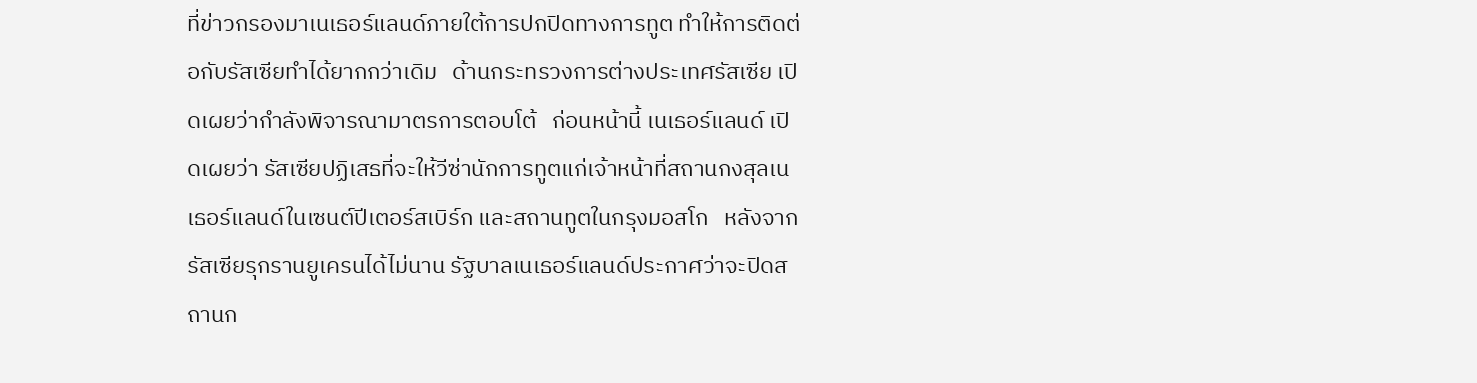ที่ข่าวกรองมาเนเธอร์แลนด์ภายใต้การปกปิดทางการทูต ทำให้การติดต่อกับรัสเซียทำได้ยากกว่าเดิม   ด้านกระทรวงการต่างประเทศรัสเซีย เปิดเผยว่ากำลังพิจารณามาตรการตอบโต้   ก่อนหน้านี้ เนเธอร์แลนด์ เปิดเผยว่า รัสเซียปฏิเสธที่จะให้วีซ่านักการทูตแก่เจ้าหน้าที่สถานกงสุลเนเธอร์แลนด์ในเซนต์ปีเตอร์สเบิร์ก และสถานทูตในกรุงมอสโก   หลังจากรัสเซียรุกรานยูเครนได้ไม่นาน รัฐบาลเนเธอร์แลนด์ประกาศว่าจะปิดสถานก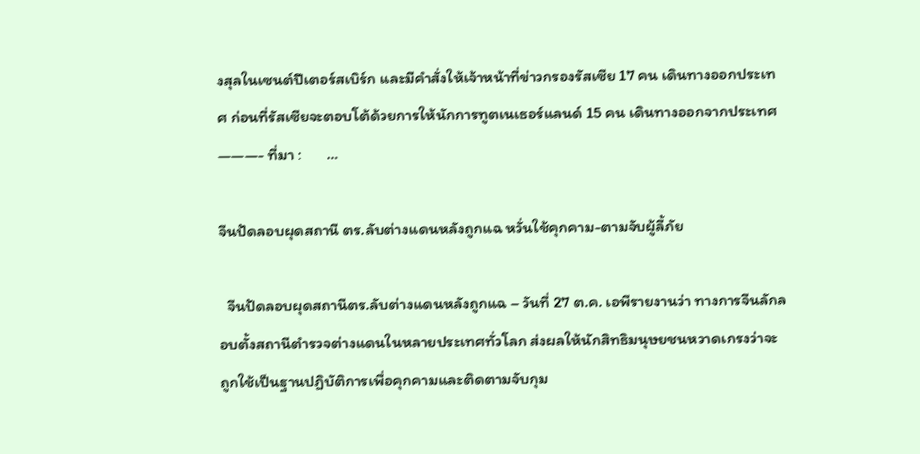งสุลในเซนต์ปีเตอร์สเบิร์ก และมีคำสั่งให้เจ้าหน้าที่ข่าวกรองรัสเซีย 17 คน เดินทางออกประเทศ ก่อนที่รัสเซียจะตอบโต้ด้วยการให้นักการทูตเนเธอร์แลนด์ 15 คน เดินทางออกจากประเทศ               ———- ที่มา :       …

จีนปัดลอบผุดสถานี ตร.ลับต่างแดนหลังถูกแฉ หวั่นใช้คุกคาม-ตามจับผู้ลี้ภัย

  จีนปัดลอบผุดสถานีตร.ลับต่างแดนหลังถูกแฉ – วันที่ 27 ต.ค. เอพีรายงานว่า ทางการจีนลักลอบตั้งสถานีตำรวจต่างแดนในหลายประเทศทั่วโลก ส่งผลให้นักสิทธิมนุษยชนหวาดเกรงว่าจะถูกใช้เป็นฐานปฏิบัติการเพื่อคุกคามและติดตามจับกุม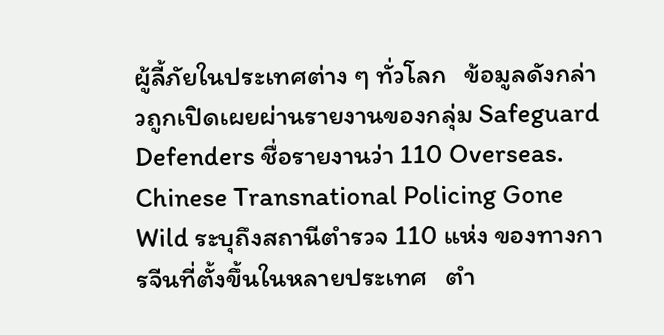ผู้ลี้ภัยในประเทศต่าง ๆ ทั่วโลก   ข้อมูลดังกล่าวถูกเปิดเผยผ่านรายงานของกลุ่ม Safeguard Defenders ชื่อรายงานว่า 110 Overseas. Chinese Transnational Policing Gone Wild ระบุถึงสถานีตำรวจ 110 แห่ง ของทางการจีนที่ตั้งขึ้นในหลายประเทศ   ตำ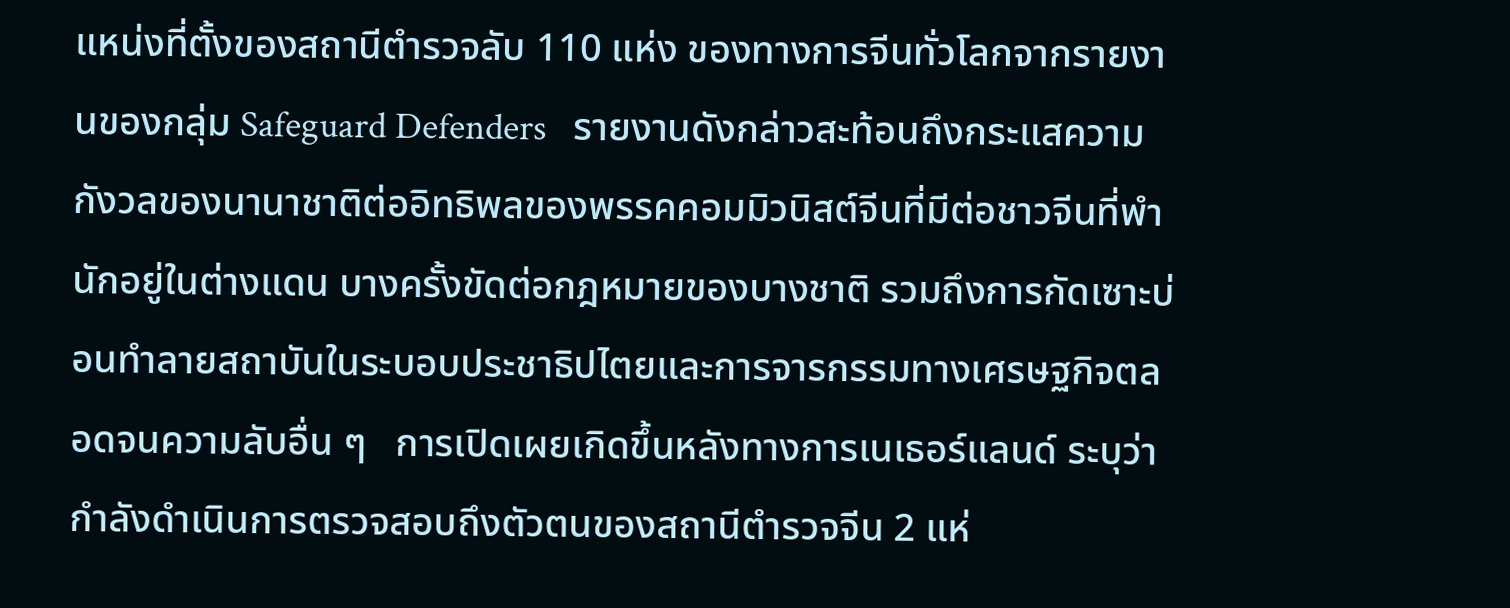แหน่งที่ตั้งของสถานีตำรวจลับ 110 แห่ง ของทางการจีนทั่วโลกจากรายงานของกลุ่ม Safeguard Defenders   รายงานดังกล่าวสะท้อนถึงกระแสความกังวลของนานาชาติต่ออิทธิพลของพรรคคอมมิวนิสต์จีนที่มีต่อชาวจีนที่พำนักอยู่ในต่างแดน บางครั้งขัดต่อกฎหมายของบางชาติ รวมถึงการกัดเซาะบ่อนทำลายสถาบันในระบอบประชาธิปไตยและการจารกรรมทางเศรษฐกิจตลอดจนความลับอื่น ๆ   การเปิดเผยเกิดขึ้นหลังทางการเนเธอร์แลนด์ ระบุว่า กำลังดำเนินการตรวจสอบถึงตัวตนของสถานีตำรวจจีน 2 แห่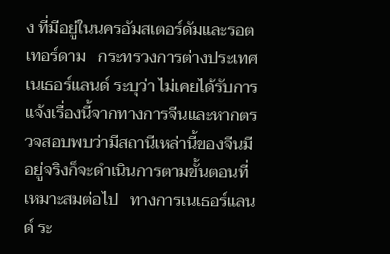ง ที่มีอยู่ในนครอัมสเตอร์ดัมและรอตเทอร์ดาม   กระทรวงการต่างประเทศเนเธอร์แลนด์ ระบุว่า ไม่เคยได้รับการแจ้งเรื่องนี้จากทางการจีนและหากตรวจสอบพบว่ามีสถานีเหล่านี้ของจีนมีอยู่จริงก็จะดำเนินการตามขั้นตอนที่เหมาะสมต่อไป   ทางการเนเธอร์แลนด์ ระ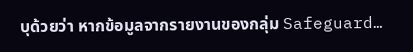บุด้วยว่า หากข้อมูลจากรายงานของกลุ่ม Safeguard…